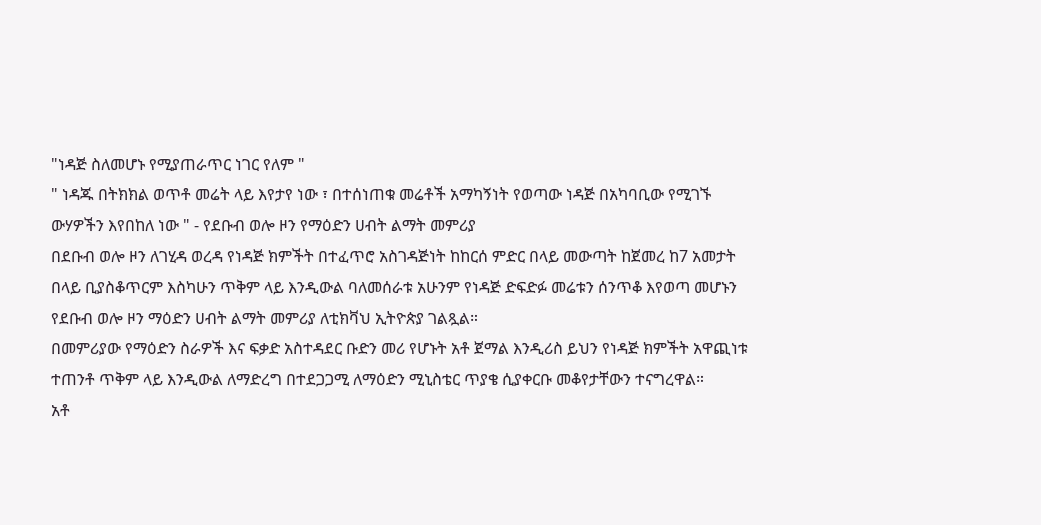"ነዳጅ ስለመሆኑ የሚያጠራጥር ነገር የለም "
" ነዳጁ በትክክል ወጥቶ መሬት ላይ እየታየ ነው ፣ በተሰነጠቁ መሬቶች አማካኝነት የወጣው ነዳጅ በአካባቢው የሚገኙ ውሃዎችን እየበከለ ነው " - የደቡብ ወሎ ዞን የማዕድን ሀብት ልማት መምሪያ
በደቡብ ወሎ ዞን ለገሂዳ ወረዳ የነዳጅ ክምችት በተፈጥሮ አስገዳጅነት ከከርሰ ምድር በላይ መውጣት ከጀመረ ከ7 አመታት በላይ ቢያስቆጥርም እስካሁን ጥቅም ላይ እንዲውል ባለመሰራቱ አሁንም የነዳጅ ድፍድፉ መሬቱን ሰንጥቆ እየወጣ መሆኑን የደቡብ ወሎ ዞን ማዕድን ሀብት ልማት መምሪያ ለቲክቫህ ኢትዮጵያ ገልጿል።
በመምሪያው የማዕድን ስራዎች እና ፍቃድ አስተዳደር ቡድን መሪ የሆኑት አቶ ጀማል እንዲሪስ ይህን የነዳጅ ክምችት አዋጪነቱ ተጠንቶ ጥቅም ላይ እንዲውል ለማድረግ በተደጋጋሚ ለማዕድን ሚኒስቴር ጥያቄ ሲያቀርቡ መቆየታቸውን ተናግረዋል።
አቶ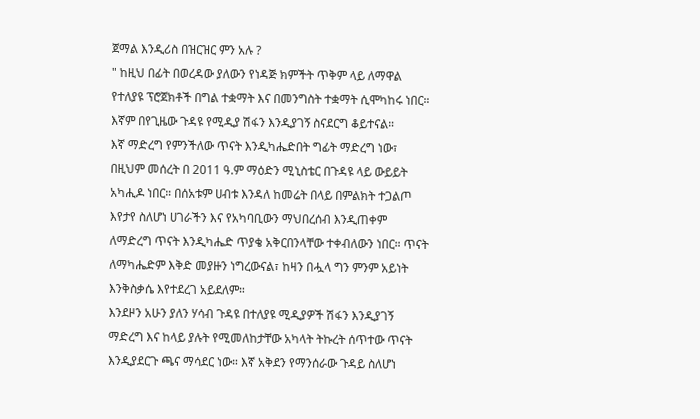ጀማል እንዲሪስ በዝርዝር ምን አሉ ?
" ከዚህ በፊት በወረዳው ያለውን የነዳጅ ክምችት ጥቅም ላይ ለማዋል የተለያዩ ፕሮጀክቶች በግል ተቋማት እና በመንግስት ተቋማት ሲሞካከሩ ነበር። እኛም በየጊዜው ጉዳዩ የሚዲያ ሽፋን እንዲያገኝ ስናደርግ ቆይተናል።
እኛ ማድረግ የምንችለው ጥናት እንዲካሔድበት ግፊት ማድረግ ነው፣ በዚህም መሰረት በ 2011 ዓ.ም ማዕድን ሚኒስቴር በጉዳዩ ላይ ውይይት አካሒዶ ነበር። በሰአቱም ሀብቱ እንዳለ ከመሬት በላይ በምልክት ተጋልጦ እየታየ ስለሆነ ሀገራችን እና የአካባቢውን ማህበረሰብ እንዲጠቀም ለማድረግ ጥናት እንዲካሔድ ጥያቄ አቅርበንላቸው ተቀብለውን ነበር። ጥናት ለማካሔድም እቅድ መያዙን ነግረውናል፣ ከዛን በሗላ ግን ምንም አይነት እንቅስቃሴ እየተደረገ አይደለም።
እንደዞን አሁን ያለን ሃሳብ ጉዳዩ በተለያዩ ሚዲያዎች ሽፋን እንዲያገኝ ማድረግ እና ከላይ ያሉት የሚመለከታቸው አካላት ትኩረት ሰጥተው ጥናት እንዲያደርጉ ጫና ማሳደር ነው። እኛ አቅደን የማንሰራው ጉዳይ ስለሆነ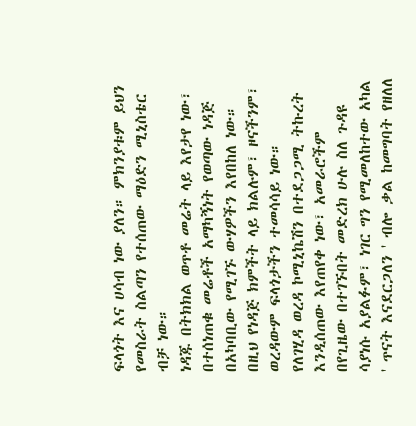ፍላጎት እና ሀሳብ ነው ያለን። ምክንያቱም ይህን የመስራት ስልጣን የተሰጠው ማዕድን ሚኒስቴር ብቻ ነው።
ነዳጁ በትክክል ወጥቶ መሬት ላይ እየታየ ነው፣ በተሰነጠቁ መሬቶች አማካኝነት የወጣው ነዳጅ በአካባቢው የሚገኙ ውሃዎችን እየበከለ ነው። በዚህ የነዳጅ ክምችት ላይ ክልሉም፣ ዞናችንም፣ ወረዳውም ፍላጎታችን ተመሳሳይ ነው።
የለገሂዳ ወረዳ ኮሚኒኬሽን በተደጋጋሚ ትኩረት እንዲሰጠው እየጠየቀ ነው፣ አመራሮችም በየጊዜው በተገኙበት መድረክ ሁሉ ስለ ጉዳዩ ሳያነሱ አያልፉም፣ ነገር ግን የሚመለከተው አካል ' ጥናት እናደርጋለን ' ብሎ ቃል ከመግባት የዘለለ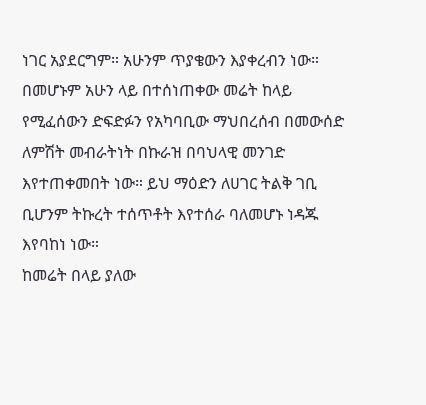ነገር አያደርግም። አሁንም ጥያቄውን እያቀረብን ነው።
በመሆኑም አሁን ላይ በተሰነጠቀው መሬት ከላይ የሚፈሰውን ድፍድፉን የአካባቢው ማህበረሰብ በመውሰድ ለምሽት መብራትነት በኩራዝ በባህላዊ መንገድ እየተጠቀመበት ነው። ይህ ማዕድን ለሀገር ትልቅ ገቢ ቢሆንም ትኩረት ተሰጥቶት እየተሰራ ባለመሆኑ ነዳጁ እየባከነ ነው።
ከመሬት በላይ ያለው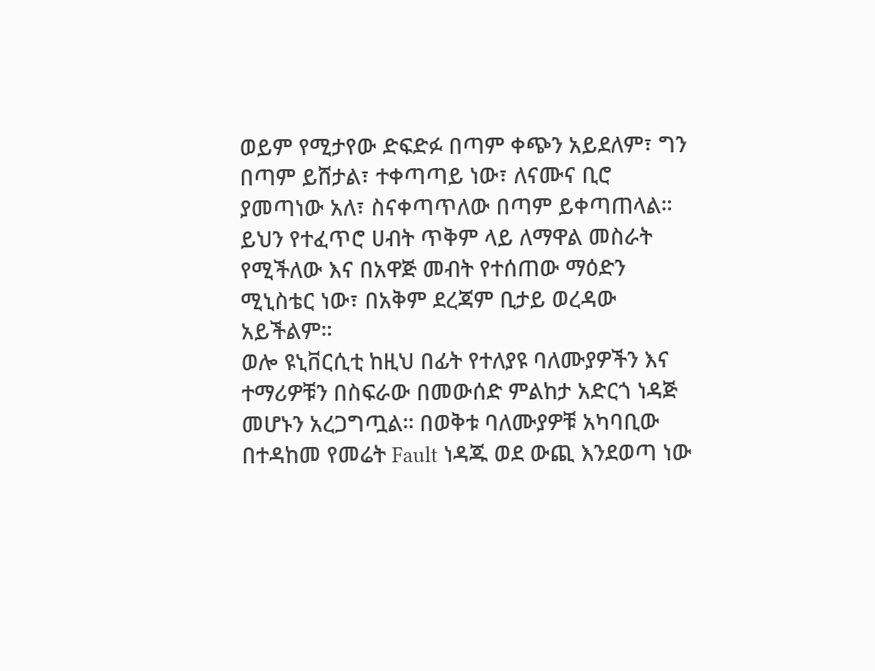ወይም የሚታየው ድፍድፉ በጣም ቀጭን አይደለም፣ ግን በጣም ይሸታል፣ ተቀጣጣይ ነው፣ ለናሙና ቢሮ ያመጣነው አለ፣ ስናቀጣጥለው በጣም ይቀጣጠላል። ይህን የተፈጥሮ ሀብት ጥቅም ላይ ለማዋል መስራት የሚችለው እና በአዋጅ መብት የተሰጠው ማዕድን ሚኒስቴር ነው፣ በአቅም ደረጃም ቢታይ ወረዳው አይችልም።
ወሎ ዩኒቨርሲቲ ከዚህ በፊት የተለያዩ ባለሙያዎችን እና ተማሪዎቹን በስፍራው በመውሰድ ምልከታ አድርጎ ነዳጅ መሆኑን አረጋግጧል። በወቅቱ ባለሙያዎቹ አካባቢው በተዳከመ የመሬት Fault ነዳጁ ወደ ውጪ እንደወጣ ነው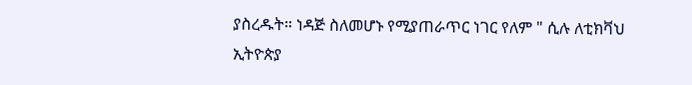ያስረዱት። ነዳጅ ስለመሆኑ የሚያጠራጥር ነገር የለም " ሲሉ ለቲክቫህ ኢትዮጵያ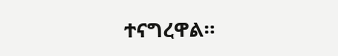ተናግረዋል።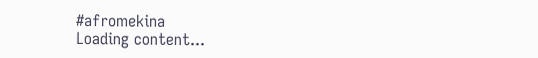#afromekina
Loading content...